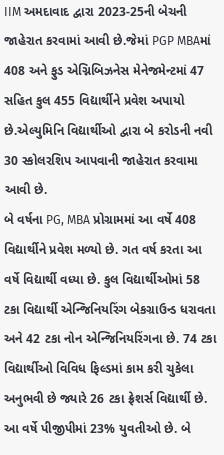IIM અમદાવાદ દ્વારા 2023-25ની બેચની જાહેરાત કરવામાં આવી છે.જેમાં PGP MBAમાં 408 અને ફુડ એગ્નિબિઝનેસ મેનેજમેન્ટમાં 47 સહિત કુલ 455 વિદ્યાર્થીને પ્રવેશ અપાયો છે.એલ્યુમિનિ વિદ્યાર્થીઓ દ્વારા બે કરોડની નવી 30 સ્કોલરશિપ આપવાની જાહેરાત કરવામા આવી છે.
બે વર્ષના PG, MBA પ્રોગ્રામમાં આ વર્ષે 408 વિદ્યાર્થીને પ્રવેશ મળ્યો છે. ગત વર્ષ કરતા આ વર્ષે વિદ્યાર્થી વધ્યા છે. કુલ વિદ્યાર્થીઓમાં 58 ટકા વિદ્યાર્થી એન્જિનિયરિંગ બેકગ્રાઉન્ડ ધરાવતા અને 42 ટકા નોન એન્જિનિયરિંગના છે. 74 ટકા વિદ્યાર્થીઓ વિવિધ ફિલ્ડમાં કામ કરી ચુકેલા અનુભવી છે જ્યારે 26 ટકા ફ્રેશર્સ વિદ્યાર્થી છે. આ વર્ષે પીજીપીમાં 23% યુવતીઓ છે. બે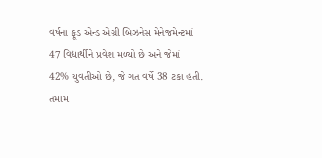વર્ષના ફૂડ એન્ડ એગ્રી બિઝનેસ મેનેજમેન્ટમાં 47 વિદ્યાર્થીને પ્રવેશ મળ્યો છે અને જેમાં 42% યુવતીઓ છે, જે ગત વર્ષે 38 ટકા હતી. તમામ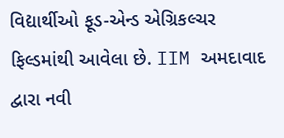વિદ્યાર્થીઓ ફૂડ-એન્ડ એગ્રિકલ્ચર ફિલ્ડમાંથી આવેલા છે. IIM અમદાવાદ દ્વારા નવી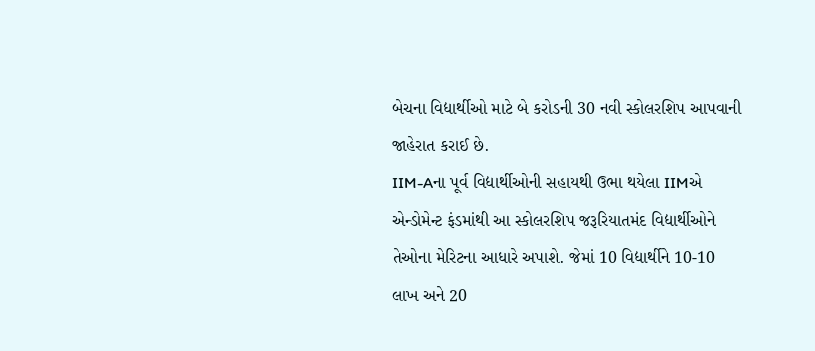બેચના વિદ્યાર્થીઓ માટે બે કરોડની 30 નવી સ્કોલરશિપ આપવાની જાહેરાત કરાઈ છે.
IIM-Aના પૂર્વ વિદ્યાર્થીઓની સહાયથી ઉભા થયેલા IIMએ એન્ડોમેન્ટ ફંડમાંથી આ સ્કોલરશિપ જરૂરિયાતમંદ વિદ્યાર્થીઓને તેઓના મેરિટના આધારે અપાશે. જેમાં 10 વિદ્યાર્થીને 10-10 લાખ અને 20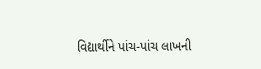વિદ્યાર્થીને પાંચ-પાંચ લાખની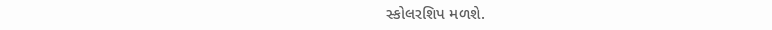સ્કોલરશિપ મળશે.